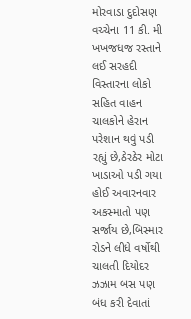મોરવાડા દુદોસણ વચ્ચેના 11 કી. મી ખખજધજ રસ્તાને લઈ સરહદી વિસ્તારના લોકો સહિત વાહન ચાલકોને હેરાન પરેશાન થવું પડી રહ્યું છે,ઠેરઠેર મોટા ખાડાઓ પડી ગયા હોઈ અવારનવાર અકસ્માતો પણ સર્જાય છે,બિસ્માર રોડને લીધે વર્ષોથી ચાલતી દિયોદર ઝઝામ બસ પણ બંધ કરી દેવાતાં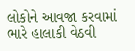લોકોને આવજા કરવામાં ભારે હાલાકી વેઠવી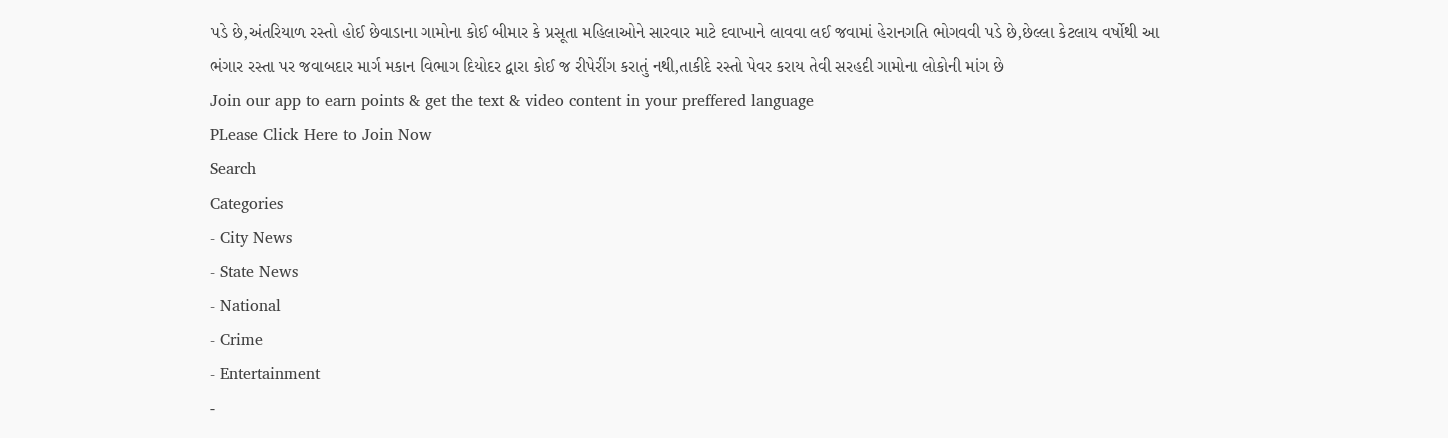પડે છે,અંતરિયાળ રસ્તો હોઈ છેવાડાના ગામોના કોઈ બીમાર કે પ્રસૂતા મહિલાઓને સારવાર માટે દવાખાને લાવવા લઈ જવામાં હેરાનગતિ ભોગવવી પડે છે,છેલ્લા કેટલાય વર્ષોથી આ ભંગાર રસ્તા પર જવાબદાર માર્ગ મકાન વિભાગ દિયોદર દ્વારા કોઈ જ રીપેરીંગ કરાતું નથી,તાકીદે રસ્તો પેવર કરાય તેવી સરહદી ગામોના લોકોની માંગ છે
Join our app to earn points & get the text & video content in your preffered language
PLease Click Here to Join Now
Search
Categories
- City News
- State News
- National
- Crime
- Entertainment
-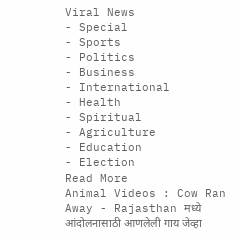Viral News
- Special
- Sports
- Politics
- Business
- International
- Health
- Spiritual
- Agriculture
- Education
- Election
Read More
Animal Videos : Cow Ran Away - Rajasthan मध्ये आंदोलनासाठी आणलेली गाय जेव्हा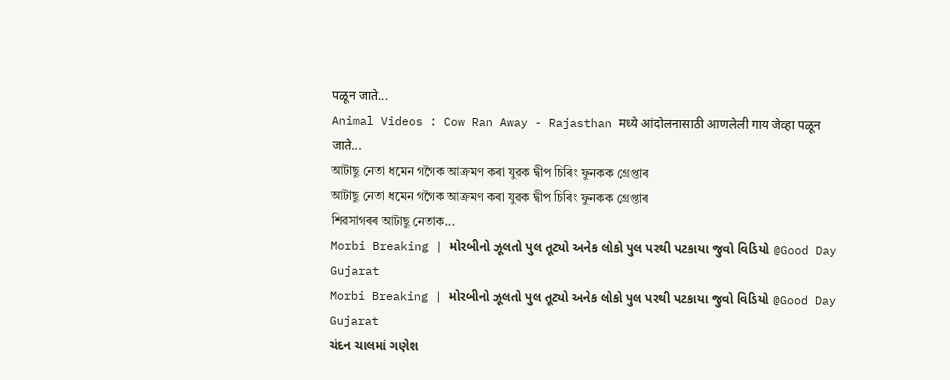पळून जाते...
Animal Videos : Cow Ran Away - Rajasthan मध्ये आंदोलनासाठी आणलेली गाय जेव्हा पळून जाते...
আটাছু নেতা ধমেন গগৈক আক্ৰমণ কৰা যুৱক দ্বীপ চিৰিং ফুনকক গ্ৰেপ্তাৰ
আটাছু নেতা ধমেন গগৈক আক্ৰমণ কৰা যুৱক দ্বীপ চিৰিং ফুনকক গ্ৰেপ্তাৰ
শিৱসাগৰৰ আটাছু নেতাক...
Morbi Breaking | મોરબીનો ઝૂલતો પુલ તૂટ્યો અનેક લોકો પુલ પરથી પટકાયા જુવો વિડિયો @Good Day Gujarat
Morbi Breaking | મોરબીનો ઝૂલતો પુલ તૂટ્યો અનેક લોકો પુલ પરથી પટકાયા જુવો વિડિયો @Good Day Gujarat
ચંદન ચાલમાં ગણેશ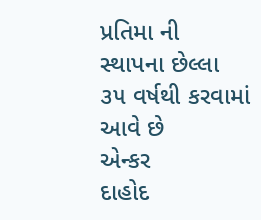પ્રતિમા ની સ્થાપના છેલ્લા ૩૫ વર્ષથી કરવામાં આવે છે
એન્કર
દાહોદ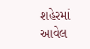શહેરમાં આવેલ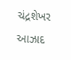ચંદ્રશેખર આઝાદ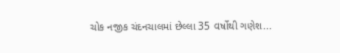ચોક નજીક ચંદનચાલમાં છેલ્લા 35 વર્ષોથી ગણેશ...